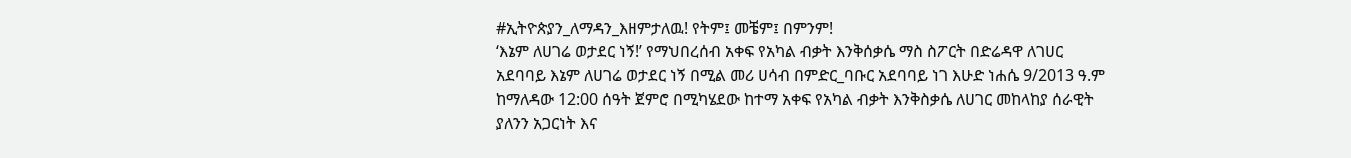#ኢትዮጵያን_ለማዳን_እዘምታለዉ! የትም፤ መቼም፤ በምንም!
‘እኔም ለሀገሬ ወታደር ነኝ!’ የማህበረሰብ አቀፍ የአካል ብቃት እንቅሰቃሴ ማስ ስፖርት በድሬዳዋ ለገሀር አደባባይ እኔም ለሀገሬ ወታደር ነኝ በሚል መሪ ሀሳብ በምድር_ባቡር አደባባይ ነገ እሁድ ነሐሴ 9/2013 ዓ.ም ከማለዳው 12:00 ሰዓት ጀምሮ በሚካሄደው ከተማ አቀፍ የአካል ብቃት እንቅስቃሴ ለሀገር መከላከያ ሰራዊት ያለንን አጋርነት እና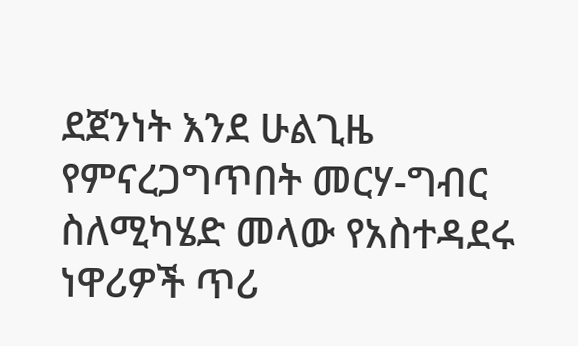ደጀንነት እንደ ሁልጊዜ የምናረጋግጥበት መርሃ-ግብር ስለሚካሄድ መላው የአስተዳደሩ ነዋሪዎች ጥሪ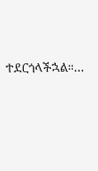ተደርጎላችኋል።…